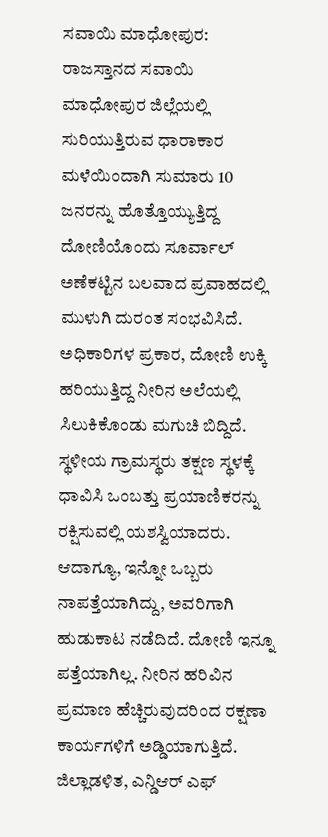ಸವಾಯಿ ಮಾಧೋಪುರ: ರಾಜಸ್ತಾನದ ಸವಾಯಿ ಮಾಧೋಪುರ ಜಿಲ್ಲೆಯಲ್ಲಿ ಸುರಿಯುತ್ತಿರುವ ಧಾರಾಕಾರ ಮಳೆಯಿಂದಾಗಿ ಸುಮಾರು 10 ಜನರನ್ನು ಹೊತ್ತೊಯ್ಯುತ್ತಿದ್ದ ದೋಣಿಯೊಂದು ಸೂರ್ವಾಲ್ ಅಣೆಕಟ್ಟಿನ ಬಲವಾದ ಪ್ರವಾಹದಲ್ಲಿ ಮುಳುಗಿ ದುರಂತ ಸಂಭವಿಸಿದೆ.
ಅಧಿಕಾರಿಗಳ ಪ್ರಕಾರ, ದೋಣಿ ಉಕ್ಕಿ ಹರಿಯುತ್ತಿದ್ದ ನೀರಿನ ಅಲೆಯಲ್ಲಿ ಸಿಲುಕಿಕೊಂಡು ಮಗುಚಿ ಬಿದ್ದಿದೆ. ಸ್ಥಳೀಯ ಗ್ರಾಮಸ್ಥರು ತಕ್ಷಣ ಸ್ಥಳಕ್ಕೆ ಧಾವಿಸಿ ಒಂಬತ್ತು ಪ್ರಯಾಣಿಕರನ್ನು ರಕ್ಷಿಸುವಲ್ಲಿ ಯಶಸ್ವಿಯಾದರು. ಆದಾಗ್ಯೂ, ಇನ್ನೋ ಒಬ್ಬರು ನಾಪತ್ತೆಯಾಗಿದ್ದು, ಅವರಿಗಾಗಿ ಹುಡುಕಾಟ ನಡೆದಿದೆ. ದೋಣಿ ಇನ್ನೂ ಪತ್ತೆಯಾಗಿಲ್ಲ. ನೀರಿನ ಹರಿವಿನ ಪ್ರಮಾಣ ಹೆಚ್ಚಿರುವುದರಿಂದ ರಕ್ಷಣಾ ಕಾರ್ಯಗಳಿಗೆ ಅಡ್ಡಿಯಾಗುತ್ತಿದೆ.
ಜಿಲ್ಲಾಡಳಿತ, ಎನ್ಡಿಆರ್ ಎಫ್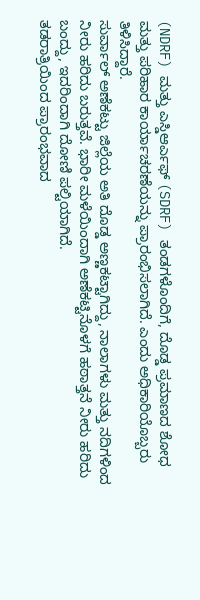(NDRF) ಮತ್ತು ಎಸ್ಡಿಆರ್ಎಫ್ (SDRF) ತಂಡಗಳೊಂದಿಗೆ, ದೊಡ್ಡ ಪ್ರಮಾಣದ ಶೋಧ ಮತ್ತು ಪರಿಹಾರ ಕಾರ್ಯಾಚರಣೆಯನ್ನು ಪ್ರಾರಂಭಿಸಲಾಗಿದೆ. ಎಂದು ಅಧಿಕಾರಿಯೊಬ್ಬರು ತಿಳಿಸಿದ್ದಾರೆ.
ಸುರ್ವಾಲ್ ಅಣೆಕಟ್ಟು ಜಿಲ್ಲೆಯ ಅತಿ ದೊಡ್ಡ ಅಣ್ಣಕಟ್ಟಾಗಿದ್ದು, ನಾಲಾಗಳು ಮತ್ತು ನದಿಗಳಿಂದ ನೀರು ಹರಿದು ಬರುತ್ತವೆ. ಭಾರೀ ಮಳೆಯಿಂದಾಗಿ ಅಣೆಕಟ್ಟಿನೊಳಗೆ ಹಠಾತ್ತನೆ ನೀರು ಹರಿದು ಬಂದ್ದು, ಇದರಿಂದಾಗಿ ದೋಣಿ ಪಲ್ಟಿಯಾಗಿದೆ.
ತಡರಾತ್ರಿಯಿಂದ ಪ್ರಾರಂಭವಾದ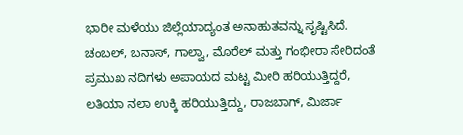ಭಾರೀ ಮಳೆಯು ಜಿಲ್ಲೆಯಾದ್ಯಂತ ಅನಾಹುತವನ್ನು ಸೃಷ್ಟಿಸಿದೆ. ಚಂಬಲ್, ಬನಾಸ್, ಗಾಲ್ವಾ, ಮೊರೆಲ್ ಮತ್ತು ಗಂಭೀರಾ ಸೇರಿದಂತೆ ಪ್ರಮುಖ ನದಿಗಳು ಅಪಾಯದ ಮಟ್ಟ ಮೀರಿ ಹರಿಯುತ್ತಿದ್ದರೆ, ಲತಿಯಾ ನಲಾ ಉಕ್ಕಿ ಹರಿಯುತ್ತಿದ್ದು, ರಾಜಬಾಗ್, ಮಿರ್ಜಾ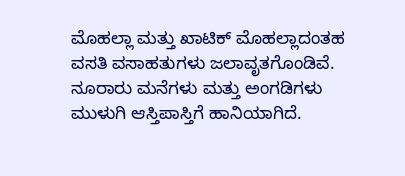ಮೊಹಲ್ಲಾ ಮತ್ತು ಖಾಟಿಕ್ ಮೊಹಲ್ಲಾದಂತಹ ವಸತಿ ವಸಾಹತುಗಳು ಜಲಾವೃತಗೊಂಡಿವೆ. ನೂರಾರು ಮನೆಗಳು ಮತ್ತು ಅಂಗಡಿಗಳು ಮುಳುಗಿ ಆಸ್ತಿಪಾಸ್ತಿಗೆ ಹಾನಿಯಾಗಿದೆ.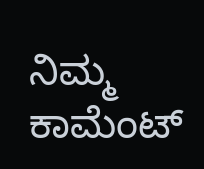ನಿಮ್ಮ ಕಾಮೆಂಟ್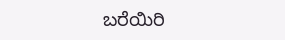ಬರೆಯಿರಿ